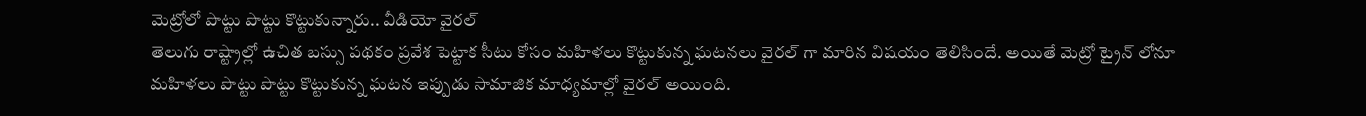మెట్రోలో పొట్టు పొట్టు కొట్టుకున్నారు.. వీడియో వైరల్
తెలుగు రాష్ట్రాల్లో ఉచిత బస్సు పథకం ప్రవేశ పెట్టాక సీటు కోసం మహిళలు కొట్టుకున్న ఘటనలు వైరల్ గా మారిన విషయం తెలిసిందే. అయితే మెట్రో ట్రైన్ లోనూ మహిళలు పొట్టు పొట్టు కొట్టుకున్న ఘటన ఇప్పుడు సామాజిక మాధ్యమాల్లో వైరల్ అయింది.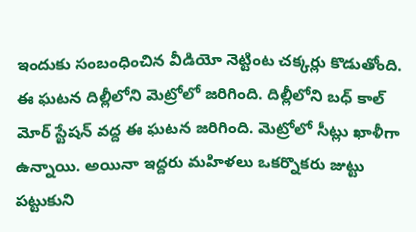ఇందుకు సంబంధించిన వీడియో నెట్టింట చక్కర్లు కొడుతోంది. ఈ ఘటన దిల్లీలోని మెట్రోలో జరిగింది. దిల్లీలోని బధ్ కాల్ మోర్ స్టేషన్ వద్ద ఈ ఘటన జరిగింది. మెట్రోలో సీట్లు ఖాళీగా ఉన్నాయి. అయినా ఇద్దరు మహిళలు ఒకర్నొకరు జుట్టు పట్టుకుని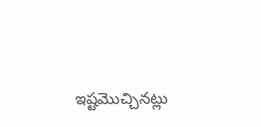ఇష్టమొచ్చినట్లు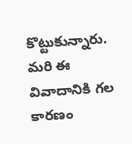కొట్టుకున్నారు. మరి ఈ వివాదానికి గల కారణం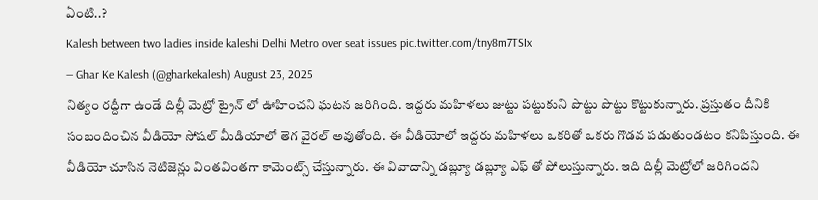ఏంటి..?
Kalesh between two ladies inside kaleshi Delhi Metro over seat issues pic.twitter.com/tny8m7TSIx
— Ghar Ke Kalesh (@gharkekalesh) August 23, 2025
నిత్యం రద్దీగా ఉండే దిల్లీ మెట్రో ట్రైన్ లో ఊహించని ఘటన జరిగింది. ఇద్దరు మహిళలు జుట్టు పట్టుకుని పొట్టు పొట్టు కొట్టుకున్నారు. ప్రస్తుతం దీనికి సంబందించిన వీడియో సోషల్ మీడియాలో తెగ వైరల్ అవుతోంది. ఈ వీడియోలో ఇద్దరు మహిళలు ఒకరితో ఒకరు గొడవ పడుతుండటం కనిపిస్తుంది. ఈ వీడియో చూసిన నెటిజెన్లు వింతవింతగా కామెంట్స్ చేస్తున్నారు. ఈ వివాదాన్ని డబ్ల్యూ డబ్ల్యూ ఎఫ్ తో పోలుస్తున్నారు. ఇది దిల్లీ మెట్రోలో జరిగిందని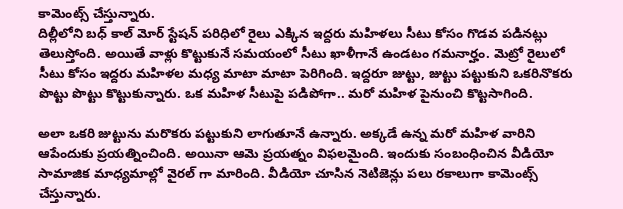కామెంట్స్ చేస్తున్నారు.
దిల్లీలోని బధ్ కాల్ మోర్ స్టేషన్ పరిధిలో రైలు ఎక్కిన ఇద్దరు మహిళలు సీటు కోసం గొడవ పడినట్లు తెలుస్తోంది. అయితే వాళ్లు కొట్టుకునే సమయంలో సీటు ఖాళీగానే ఉండటం గమనార్హం. మెట్రో రైలులో సీటు కోసం ఇద్దరు మహిళల మధ్య మాటా మాటా పెరిగింది. ఇద్దరూ జుట్టు, జుట్టు పట్టుకుని ఒకరినొకరు పొట్టు పొట్టు కొట్టుకున్నారు. ఒక మహిళ సీటుపై పడిపోగా.. మరో మహిళ పైనుంచి కొట్టసాగింది.

అలా ఒకరి జుట్టును మరొకరు పట్టుకుని లాగుతూనే ఉన్నారు. అక్కడే ఉన్న మరో మహిళ వారిని ఆపేందుకు ప్రయత్నించింది. అయినా ఆమె ప్రయత్నం విఫలమైంది. ఇందుకు సంబంధించిన వీడియో సామాజిక మాధ్యమాల్లో వైరల్ గా మారింది. వీడియో చూసిన నెటిజెన్లు పలు రకాలుగా కామెంట్స్ చేస్తున్నారు.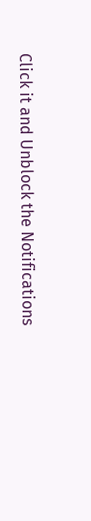Click it and Unblock the Notifications